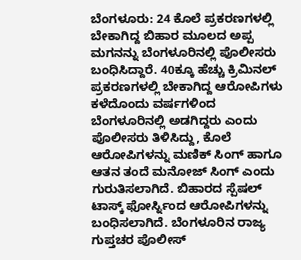ಬೆಂಗಳೂರು: 24 ಕೊಲೆ ಪ್ರಕರಣಗಳಲ್ಲಿ ಬೇಕಾಗಿದ್ದ ಬಿಹಾರ ಮೂಲದ ಅಪ್ಪ ಮಗನನ್ನು ಬೆಂಗಳೂರಿನಲ್ಲಿ ಪೊಲೀಸರು ಬಂಧಿಸಿದ್ದಾರೆ. 40ಕ್ಕೂ ಹೆಚ್ಚು ಕ್ರಿಮಿನಲ್ ಪ್ರಕರಣಗಳಲ್ಲಿ ಬೇಕಾಗಿದ್ದ ಆರೋಪಿಗಳು ಕಳೆದೊಂದು ವರ್ಷಗಳಿಂದ ಬೆಂಗಳೂರಿನಲ್ಲಿ ಅಡಗಿದ್ದರು ಎಂದು ಪೊಲೀಸರು ತಿಳಿಸಿದ್ದು, ಕೊಲೆ ಆರೋಪಿಗಳನ್ನು ಮಣಿಕ್ ಸಿಂಗ್ ಹಾಗೂ ಆತನ ತಂದೆ ಮನೋಜ್ ಸಿಂಗ್ ಎಂದು ಗುರುತಿಸಲಾಗಿದೆ. ಬಿಹಾರದ ಸ್ಪೆಷಲ್ ಟಾಸ್ಕ್ ಫೋರ್ಸ್ನಿಂದ ಆರೋಪಿಗಳನ್ನು ಬಂಧಿಸಲಾಗಿದೆ. ಬೆಂಗಳೂರಿನ ರಾಜ್ಯ ಗುಪ್ತಚರ ಪೊಲೀಸ್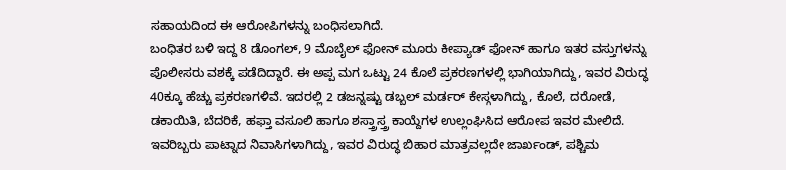ಸಹಾಯದಿಂದ ಈ ಆರೋಪಿಗಳನ್ನು ಬಂಧಿಸಲಾಗಿದೆ.
ಬಂಧಿತರ ಬಳಿ ಇದ್ದ 8 ಡೊಂಗಲ್, 9 ಮೊಬೈಲ್ ಫೋನ್ ಮೂರು ಕೀಪ್ಯಾಡ್ ಫೋನ್ ಹಾಗೂ ಇತರ ವಸ್ತುಗಳನ್ನು ಪೊಲೀಸರು ವಶಕ್ಕೆ ಪಡೆದಿದ್ದಾರೆ. ಈ ಅಪ್ಪ ಮಗ ಒಟ್ಟು 24 ಕೊಲೆ ಪ್ರಕರಣಗಳಲ್ಲಿ ಭಾಗಿಯಾಗಿದ್ದು, ಇವರ ವಿರುದ್ಧ 40ಕ್ಕೂ ಹೆಚ್ಚು ಪ್ರಕರಣಗಳಿವೆ. ಇದರಲ್ಲಿ 2 ಡಜನ್ನಷ್ಟು ಡಬ್ಬಲ್ ಮರ್ಡರ್ ಕೇಸ್ಗಳಾಗಿದ್ದು, ಕೊಲೆ, ದರೋಡೆ, ಡಕಾಯಿತಿ, ಬೆದರಿಕೆ, ಹಫ್ತಾ ವಸೂಲಿ ಹಾಗೂ ಶಸ್ತ್ರಾಸ್ತ್ರ ಕಾಯ್ದೆಗಳ ಉಲ್ಲಂಘಿಸಿದ ಆರೋಪ ಇವರ ಮೇಲಿದೆ. ಇವರಿಬ್ಬರು ಪಾಟ್ನಾದ ನಿವಾಸಿಗಳಾಗಿದ್ದು, ಇವರ ವಿರುದ್ಧ ಬಿಹಾರ ಮಾತ್ರವಲ್ಲದೇ ಜಾರ್ಖಂಡ್, ಪಶ್ಚಿಮ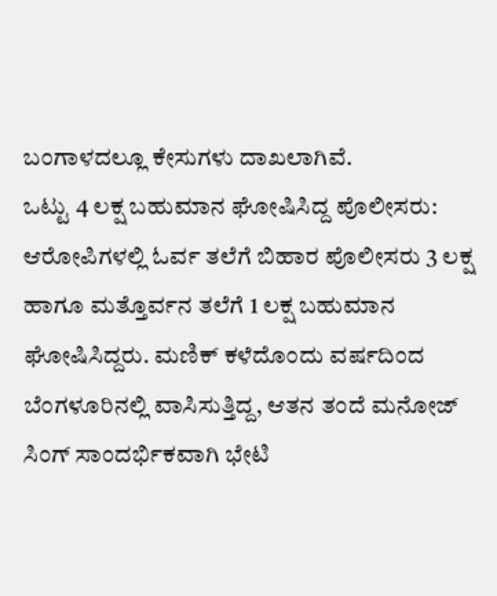ಬಂಗಾಳದಲ್ಲೂ ಕೇಸುಗಳು ದಾಖಲಾಗಿವೆ.
ಒಟ್ಟು 4 ಲಕ್ಷ ಬಹುಮಾನ ಘೋಷಿಸಿದ್ದ ಪೊಲೀಸರು:
ಆರೋಪಿಗಳಲ್ಲಿ ಓರ್ವ ತಲೆಗೆ ಬಿಹಾರ ಪೊಲೀಸರು 3 ಲಕ್ಷ ಹಾಗೂ ಮತ್ತೊರ್ವನ ತಲೆಗೆ 1 ಲಕ್ಷ ಬಹುಮಾನ ಘೋಷಿಸಿದ್ದರು. ಮಣಿಕ್ ಕಳೆದೊಂದು ವರ್ಷದಿಂದ ಬೆಂಗಳೂರಿನಲ್ಲಿ ವಾಸಿಸುತ್ತಿದ್ದ, ಆತನ ತಂದೆ ಮನೋಜ್ ಸಿಂಗ್ ಸಾಂದರ್ಭಿಕವಾಗಿ ಭೇಟಿ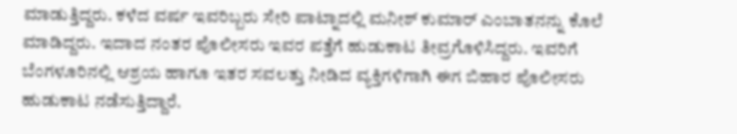ಮಾಡುತ್ತಿದ್ದರು. ಕಳೆದ ವರ್ಷ ಇವರಿಬ್ಬರು ಸೇರಿ ಪಾಟ್ನಾದಲ್ಲಿ ಮನೀಶ್ ಕುಮಾರ್ ಎಂಬಾತನನ್ನು ಕೊಲೆ ಮಾಡಿದ್ದರು. ಇದಾದ ನಂತರ ಪೊಲೀಸರು ಇವರ ಪತ್ತೆಗೆ ಹುಡುಕಾಟ ತೀವ್ರಗೊಳಿಸಿದ್ದರು. ಇವರಿಗೆ ಬೆಂಗಳೂರಿನಲ್ಲಿ ಆಶ್ರಯ ಹಾಗೂ ಇತರ ಸವಲತ್ತು ನೀಡಿದ ವ್ಯಕ್ತಿಗಳಿಗಾಗಿ ಈಗ ಬಿಹಾರ ಪೊಲೀಸರು ಹುಡುಕಾಟ ನಡೆಸುತ್ತಿದ್ದಾರೆ.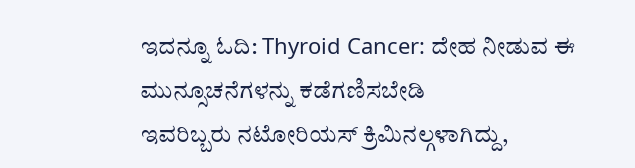ಇದನ್ನೂ ಓದಿ: Thyroid Cancer: ದೇಹ ನೀಡುವ ಈ ಮುನ್ಸೂಚನೆಗಳನ್ನು ಕಡೆಗಣಿಸಬೇಡಿ
ಇವರಿಬ್ಬರು ನಟೋರಿಯಸ್ ಕ್ರಿಮಿನಲ್ಗಳಾಗಿದ್ದು,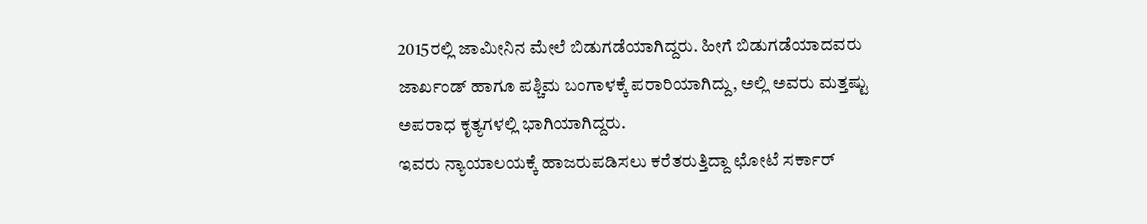2015ರಲ್ಲಿ ಜಾಮೀನಿನ ಮೇಲೆ ಬಿಡುಗಡೆಯಾಗಿದ್ದರು. ಹೀಗೆ ಬಿಡುಗಡೆಯಾದವರು ಜಾರ್ಖಂಡ್ ಹಾಗೂ ಪಶ್ಚಿಮ ಬಂಗಾಳಕ್ಕೆ ಪರಾರಿಯಾಗಿದ್ದು, ಅಲ್ಲಿ ಅವರು ಮತ್ತಷ್ಟು ಅಪರಾಧ ಕೃತ್ಯಗಳಲ್ಲಿ ಭಾಗಿಯಾಗಿದ್ದರು.
ಇವರು ನ್ಯಾಯಾಲಯಕ್ಕೆ ಹಾಜರುಪಡಿಸಲು ಕರೆತರುತ್ತಿದ್ದಾ ಛೋಟೆ ಸರ್ಕಾರ್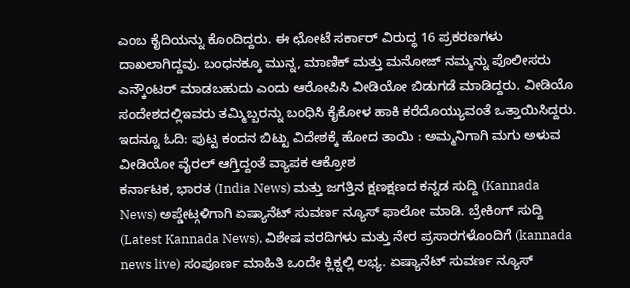ಎಂಬ ಕೈದಿಯನ್ನು ಕೊಂದಿದ್ದರು. ಈ ಛೋಟೆ ಸರ್ಕಾರ್ ವಿರುದ್ಧ 16 ಪ್ರಕರಣಗಳು ದಾಖಲಾಗಿದ್ದವು. ಬಂಧನಕ್ಕೂ ಮುನ್ನ, ಮಾಣಿಕ್ ಮತ್ತು ಮನೋಜ್ ನಮ್ಮನ್ನು ಪೊಲೀಸರು ಎನ್ಕೌಂಟರ್ ಮಾಡಬಹುದು ಎಂದು ಆರೋಪಿಸಿ ವೀಡಿಯೋ ಬಿಡುಗಡೆ ಮಾಡಿದ್ದರು. ವೀಡಿಯೊ ಸಂದೇಶದಲ್ಲಿಇವರು ತಮ್ಮಿಬ್ಬರನ್ನು ಬಂಧಿಸಿ ಕೈಕೋಳ ಹಾಕಿ ಕರೆದೊಯ್ಯುವಂತೆ ಒತ್ತಾಯಿಸಿದ್ದರು.
ಇದನ್ನೂ ಓದಿ: ಪುಟ್ಟ ಕಂದನ ಬಿಟ್ಟು ವಿದೇಶಕ್ಕೆ ಹೋದ ತಾಯಿ : ಅಮ್ಮನಿಗಾಗಿ ಮಗು ಅಳುವ ವೀಡಿಯೋ ವೈರಲ್ ಆಗ್ತಿದ್ದಂತೆ ವ್ಯಾಪಕ ಆಕ್ರೋಶ
ಕರ್ನಾಟಕ, ಭಾರತ (India News) ಮತ್ತು ಜಗತ್ತಿನ ಕ್ಷಣಕ್ಷಣದ ಕನ್ನಡ ಸುದ್ದಿ (Kannada News) ಅಪ್ಡೇಟ್ಗಳಿಗಾಗಿ ಏಷ್ಯಾನೆಟ್ ಸುವರ್ಣ ನ್ಯೂಸ್ ಫಾಲೋ ಮಾಡಿ. ಬ್ರೇಕಿಂಗ್ ಸುದ್ದಿ (Latest Kannada News), ವಿಶೇಷ ವರದಿಗಳು ಮತ್ತು ನೇರ ಪ್ರಸಾರಗಳೊಂದಿಗೆ (kannada news live) ಸಂಪೂರ್ಣ ಮಾಹಿತಿ ಒಂದೇ ಕ್ಲಿಕ್ನಲ್ಲಿ ಲಭ್ಯ. ಏಷ್ಯಾನೆಟ್ ಸುವರ್ಣ ನ್ಯೂಸ್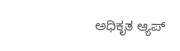ಅಧಿಕೃತ ಆ್ಯಪ್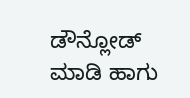ಡೌನ್ಲೋಡ್ ಮಾಡಿ ಹಾಗು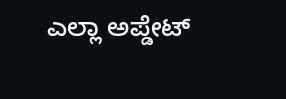ಎಲ್ಲಾ ಅಪ್ಡೇಟ್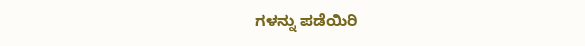ಗಳನ್ನು ಪಡೆಯಿರಿ